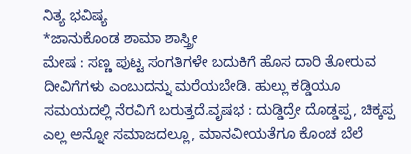ನಿತ್ಯ ಭವಿಷ್ಯ
*ಜಾನುಕೊಂಡ ಶಾಮಾ ಶಾಸ್ತ್ರೀ
ಮೇಷ : ಸಣ್ಣ ಪುಟ್ಟ ಸಂಗತಿಗಳೇ ಬದುಕಿಗೆ ಹೊಸ ದಾರಿ ತೋರುವ ದೀವಿಗೆಗಳು ಎಂಬುದನ್ನು ಮರೆಯಬೇಡಿ. ಹುಲ್ಲು ಕಡ್ಡಿಯೂ ಸಮಯದಲ್ಲಿ ನೆರವಿಗೆ ಬರುತ್ತದೆ.ವೃಷಭ : ದುಡ್ಡಿದ್ರೇ ದೊಡ್ಡಪ್ಪ, ಚಿಕ್ಕಪ್ಪ ಎಲ್ಲ ಅನ್ನೋ ಸಮಾಜದಲ್ಲೂ, ಮಾನವೀಯತೆಗೂ ಕೊಂಚ ಬೆಲೆ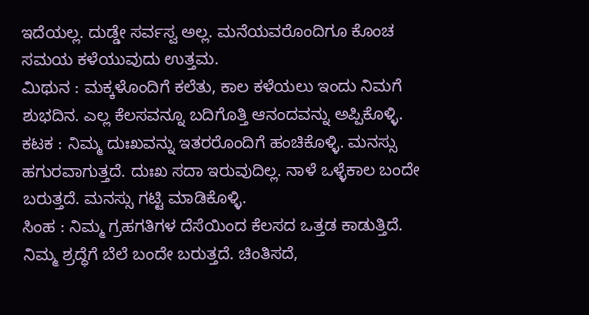ಇದೆಯಲ್ಲ. ದುಡ್ಡೇ ಸರ್ವಸ್ವ ಅಲ್ಲ. ಮನೆಯವರೊಂದಿಗೂ ಕೊಂಚ ಸಮಯ ಕಳೆಯುವುದು ಉತ್ತಮ.
ಮಿಥುನ : ಮಕ್ಕಳೊಂದಿಗೆ ಕಲೆತು, ಕಾಲ ಕಳೆಯಲು ಇಂದು ನಿಮಗೆ ಶುಭದಿನ. ಎಲ್ಲ ಕೆಲಸವನ್ನೂ ಬದಿಗೊತ್ತಿ ಆನಂದವನ್ನು ಅಪ್ಪಿಕೊಳ್ಳಿ.
ಕಟಕ : ನಿಮ್ಮ ದುಃಖವನ್ನು ಇತರರೊಂದಿಗೆ ಹಂಚಿಕೊಳ್ಳಿ. ಮನಸ್ಸು ಹಗುರವಾಗುತ್ತದೆ. ದುಃಖ ಸದಾ ಇರುವುದಿಲ್ಲ. ನಾಳೆ ಒಳ್ಳೆಕಾಲ ಬಂದೇ ಬರುತ್ತದೆ. ಮನಸ್ಸು ಗಟ್ಟಿ ಮಾಡಿಕೊಳ್ಳಿ.
ಸಿಂಹ : ನಿಮ್ಮ ಗ್ರಹಗತಿಗಳ ದೆಸೆಯಿಂದ ಕೆಲಸದ ಒತ್ತಡ ಕಾಡುತ್ತಿದೆ. ನಿಮ್ಮ ಶ್ರದ್ಧೆಗೆ ಬೆಲೆ ಬಂದೇ ಬರುತ್ತದೆ. ಚಿಂತಿಸದೆ,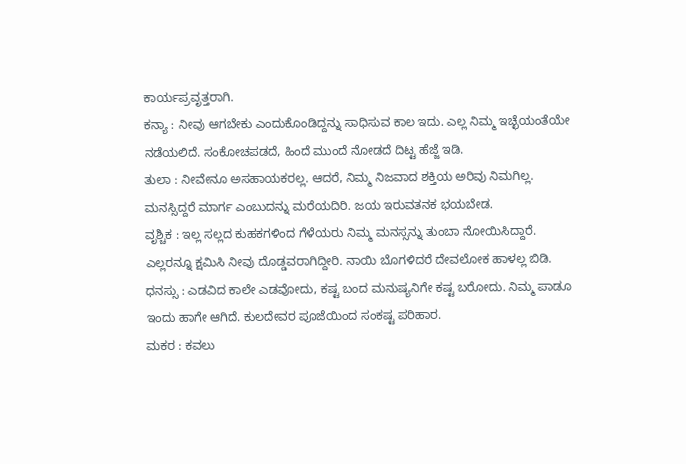ಕಾರ್ಯಪ್ರವೃತ್ತರಾಗಿ.
ಕನ್ಯಾ : ನೀವು ಆಗಬೇಕು ಎಂದುಕೊಂಡಿದ್ದನ್ನು ಸಾಧಿಸುವ ಕಾಲ ಇದು. ಎಲ್ಲ ನಿಮ್ಮ ಇಚ್ಛೆಯಂತೆಯೇ ನಡೆಯಲಿದೆ. ಸಂಕೋಚಪಡದೆ, ಹಿಂದೆ ಮುಂದೆ ನೋಡದೆ ದಿಟ್ಟ ಹೆಜ್ಜೆ ಇಡಿ.
ತುಲಾ : ನೀವೇನೂ ಅಸಹಾಯಕರಲ್ಲ. ಆದರೆ, ನಿಮ್ಮ ನಿಜವಾದ ಶಕ್ತಿಯ ಅರಿವು ನಿಮಗಿಲ್ಲ. ಮನಸ್ಸಿದ್ದರೆ ಮಾರ್ಗ ಎಂಬುದನ್ನು ಮರೆಯದಿರಿ. ಜಯ ಇರುವತನಕ ಭಯಬೇಡ.
ವೃಶ್ಚಿಕ : ಇಲ್ಲ ಸಲ್ಲದ ಕುಹಕಗಳಿಂದ ಗೆಳೆಯರು ನಿಮ್ಮ ಮನಸ್ಸನ್ನು ತುಂಬಾ ನೋಯಿಸಿದ್ದಾರೆ. ಎಲ್ಲರನ್ನೂ ಕ್ಷಮಿಸಿ ನೀವು ದೊಡ್ಡವರಾಗಿದ್ದೀರಿ. ನಾಯಿ ಬೊಗಳಿದರೆ ದೇವಲೋಕ ಹಾಳಲ್ಲ ಬಿಡಿ.
ಧನಸ್ಸು : ಎಡವಿದ ಕಾಲೇ ಎಡವೋದು, ಕಷ್ಟ ಬಂದ ಮನುಷ್ಯನಿಗೇ ಕಷ್ಟ ಬರೋದು. ನಿಮ್ಮ ಪಾಡೂ ಇಂದು ಹಾಗೇ ಆಗಿದೆ. ಕುಲದೇವರ ಪೂಜೆಯಿಂದ ಸಂಕಷ್ಟ ಪರಿಹಾರ.
ಮಕರ : ಕವಲು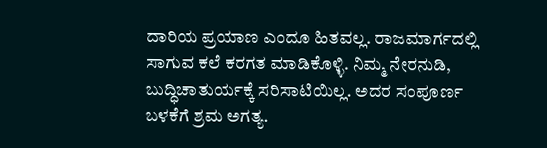ದಾರಿಯ ಪ್ರಯಾಣ ಎಂದೂ ಹಿತವಲ್ಲ. ರಾಜಮಾರ್ಗದಲ್ಲಿ ಸಾಗುವ ಕಲೆ ಕರಗತ ಮಾಡಿಕೊಳ್ಳಿ. ನಿಮ್ಮ ನೇರನುಡಿ, ಬುದ್ಧಿಚಾತುರ್ಯಕ್ಕೆ ಸರಿಸಾಟಿಯಿಲ್ಲ. ಅದರ ಸಂಪೂರ್ಣ ಬಳಕೆಗೆ ಶ್ರಮ ಅಗತ್ಯ.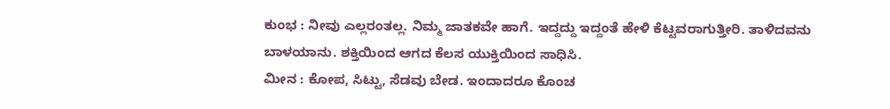ಕುಂಭ : ನೀವು ಎಲ್ಲರಂತಲ್ಲ. ನಿಮ್ಮ ಜಾತಕವೇ ಹಾಗೆ. ಇದ್ದದ್ದು ಇದ್ದಂತೆ ಹೇಳಿ ಕೆಟ್ಟವರಾಗುತ್ತೀರಿ. ತಾಳಿದವನು ಬಾಳಯಾನು. ಶಕ್ತಿಯಿಂದ ಆಗದ ಕೆಲಸ ಯುಕ್ತಿಯಿಂದ ಸಾಧಿಸಿ.
ಮೀನ : ಕೋಪ, ಸಿಟ್ಟು, ಸೆಡವು ಬೇಡ. ಇಂದಾದರೂ ಕೊಂಚ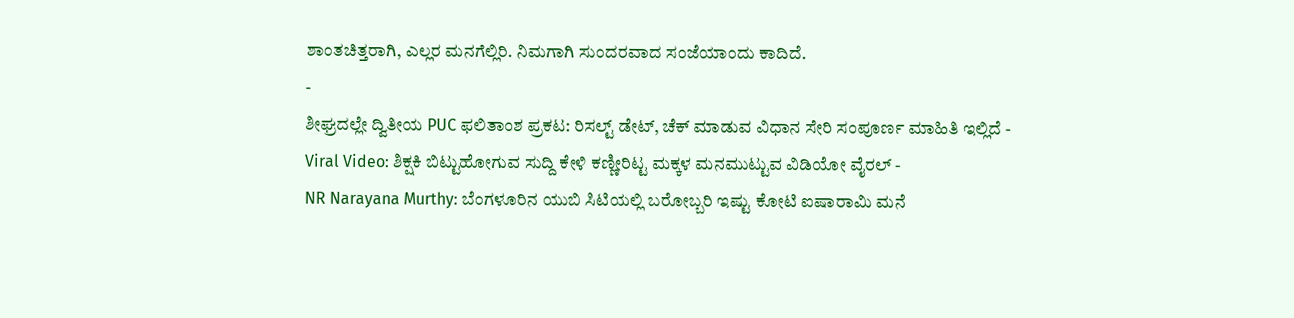ಶಾಂತಚಿತ್ತರಾಗಿ, ಎಲ್ಲರ ಮನಗೆಲ್ಲಿರಿ. ನಿಮಗಾಗಿ ಸುಂದರವಾದ ಸಂಜೆಯಾಂದು ಕಾದಿದೆ.
-
ಶೀಘ್ರದಲ್ಲೇ ದ್ವಿತೀಯ PUC ಫಲಿತಾಂಶ ಪ್ರಕಟ: ರಿಸಲ್ಟ್ ಡೇಟ್, ಚೆಕ್ ಮಾಡುವ ವಿಧಾನ ಸೇರಿ ಸಂಪೂರ್ಣ ಮಾಹಿತಿ ಇಲ್ಲಿದೆ -
Viral Video: ಶಿಕ್ಷಕಿ ಬಿಟ್ಟುಹೋಗುವ ಸುದ್ದಿ ಕೇಳಿ ಕಣ್ಣೀರಿಟ್ಟ ಮಕ್ಕಳ ಮನಮುಟ್ಟುವ ವಿಡಿಯೋ ವೈರಲ್ -
NR Narayana Murthy: ಬೆಂಗಳೂರಿನ ಯುಬಿ ಸಿಟಿಯಲ್ಲಿ ಬರೋಬ್ಬರಿ ಇಷ್ಟು ಕೋಟಿ ಐಷಾರಾಮಿ ಮನೆ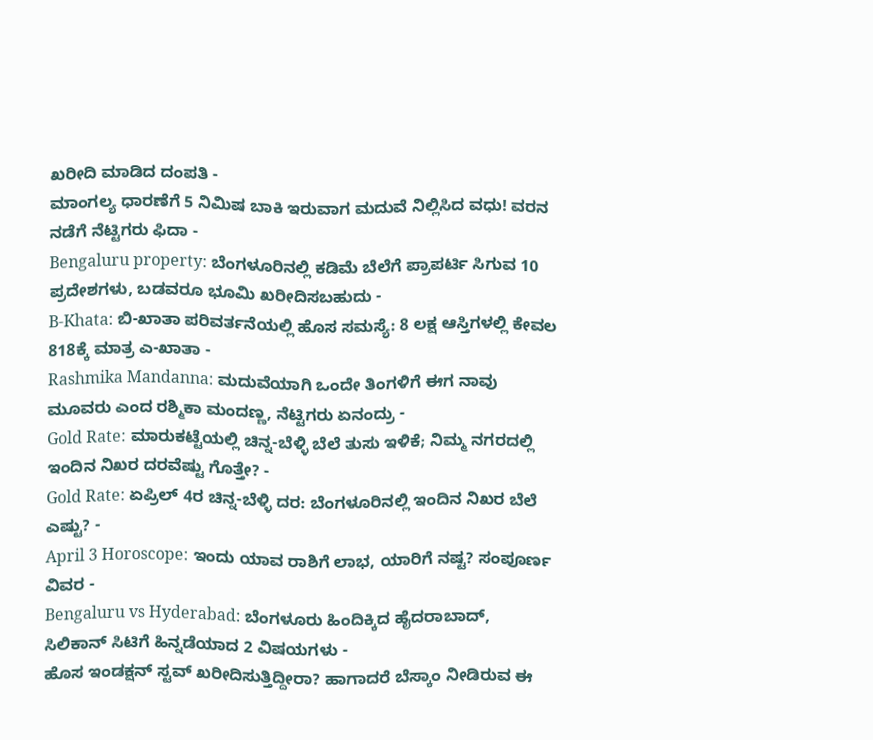ಖರೀದಿ ಮಾಡಿದ ದಂಪತಿ -
ಮಾಂಗಲ್ಯ ಧಾರಣೆಗೆ 5 ನಿಮಿಷ ಬಾಕಿ ಇರುವಾಗ ಮದುವೆ ನಿಲ್ಲಿಸಿದ ವಧು! ವರನ ನಡೆಗೆ ನೆಟ್ಟಿಗರು ಫಿದಾ -
Bengaluru property: ಬೆಂಗಳೂರಿನಲ್ಲಿ ಕಡಿಮೆ ಬೆಲೆಗೆ ಪ್ರಾಪರ್ಟಿ ಸಿಗುವ 10 ಪ್ರದೇಶಗಳು, ಬಡವರೂ ಭೂಮಿ ಖರೀದಿಸಬಹುದು -
B-Khata: ಬಿ-ಖಾತಾ ಪರಿವರ್ತನೆಯಲ್ಲಿ ಹೊಸ ಸಮಸ್ಯೆ: 8 ಲಕ್ಷ ಆಸ್ತಿಗಳಲ್ಲಿ ಕೇವಲ 818ಕ್ಕೆ ಮಾತ್ರ ಎ-ಖಾತಾ -
Rashmika Mandanna: ಮದುವೆಯಾಗಿ ಒಂದೇ ತಿಂಗಳಿಗೆ ಈಗ ನಾವು ಮೂವರು ಎಂದ ರಶ್ಮಿಕಾ ಮಂದಣ್ಣ, ನೆಟ್ಟಿಗರು ಏನಂದ್ರು -
Gold Rate: ಮಾರುಕಟ್ಟೆಯಲ್ಲಿ ಚಿನ್ನ-ಬೆಳ್ಳಿ ಬೆಲೆ ತುಸು ಇಳಿಕೆ; ನಿಮ್ಮ ನಗರದಲ್ಲಿ ಇಂದಿನ ನಿಖರ ದರವೆಷ್ಟು ಗೊತ್ತೇ? -
Gold Rate: ಏಪ್ರಿಲ್ 4ರ ಚಿನ್ನ-ಬೆಳ್ಳಿ ದರ: ಬೆಂಗಳೂರಿನಲ್ಲಿ ಇಂದಿನ ನಿಖರ ಬೆಲೆ ಎಷ್ಟು? -
April 3 Horoscope: ಇಂದು ಯಾವ ರಾಶಿಗೆ ಲಾಭ, ಯಾರಿಗೆ ನಷ್ಟ? ಸಂಪೂರ್ಣ ವಿವರ -
Bengaluru vs Hyderabad: ಬೆಂಗಳೂರು ಹಿಂದಿಕ್ಕಿದ ಹೈದರಾಬಾದ್, ಸಿಲಿಕಾನ್ ಸಿಟಿಗೆ ಹಿನ್ನಡೆಯಾದ 2 ವಿಷಯಗಳು -
ಹೊಸ ಇಂಡಕ್ಷನ್ ಸ್ಟವ್ ಖರೀದಿಸುತ್ತಿದ್ದೀರಾ? ಹಾಗಾದರೆ ಬೆಸ್ಕಾಂ ನೀಡಿರುವ ಈ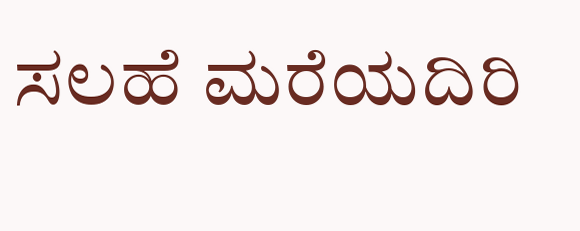ಸಲಹೆ ಮರೆಯದಿರಿ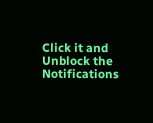Click it and Unblock the Notifications